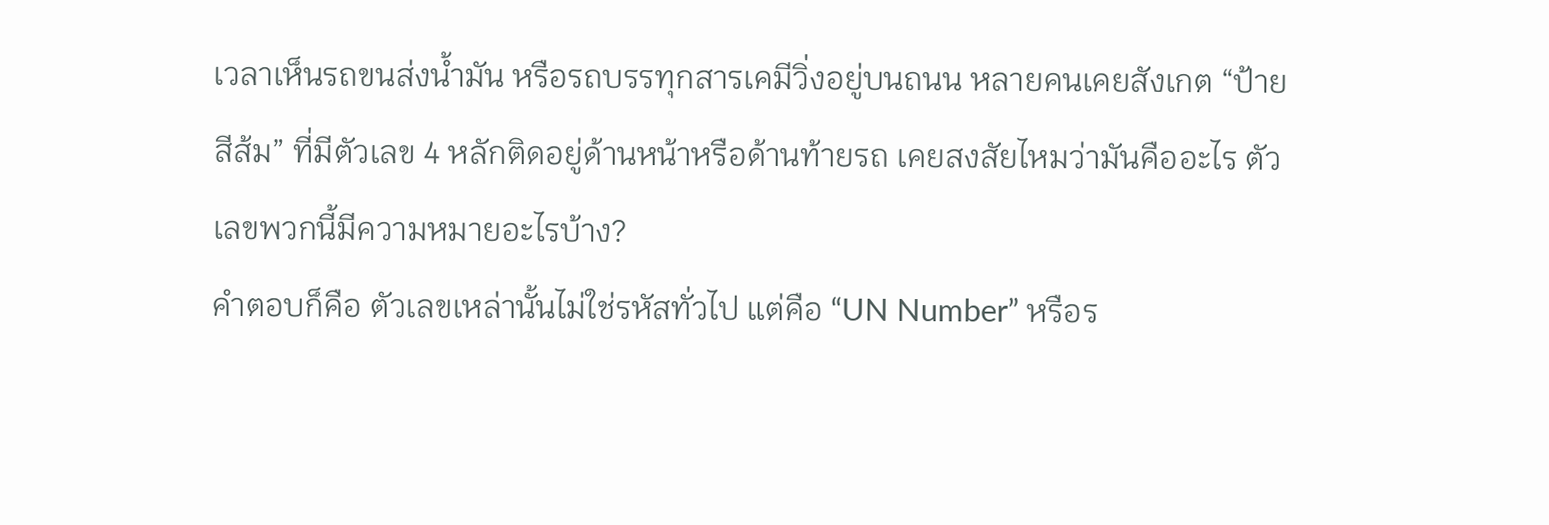เวลาเห็นรถขนส่งน้ำมัน หรือรถบรรทุกสารเคมีวิ่งอยู่บนถนน หลายคนเคยสังเกต “ป้ายสีส้ม” ที่มีตัวเลข 4 หลักติดอยู่ด้านหน้าหรือด้านท้ายรถ เคยสงสัยไหมว่ามันคืออะไร ตัวเลขพวกนี้มีความหมายอะไรบ้าง?
คำตอบก็คือ ตัวเลขเหล่านั้นไม่ใช่รหัสทั่วไป แต่คือ “UN Number” หรือร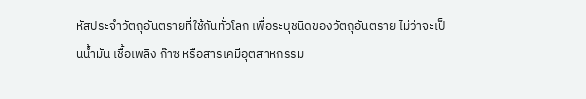หัสประจำวัตถุอันตรายที่ใช้กันทั่วโลก เพื่อระบุชนิดของวัตถุอันตราย ไม่ว่าจะเป็นน้ำมัน เชื้อเพลิง ก๊าซ หรือสารเคมีอุตสาหกรรม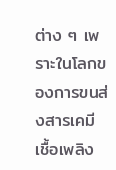ต่าง ๆ เพราะในโลกของการขนส่งสารเคมี เชื้อเพลิง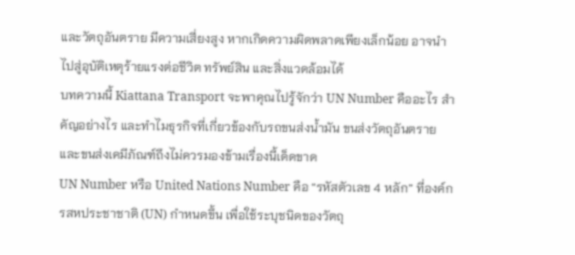และวัตถุอันตราย มีความเสี่ยงสูง หากเกิดความผิดพลาดเพียงเล็กน้อย อาจนำไปสู่อุบัติเหตุร้ายแรงต่อชีวิต ทรัพย์สิน และสิ่งแวดล้อมได้
บทความนี้ Kiattana Transport จะพาคุณไปรู้จักว่า UN Number คืออะไร สำคัญอย่างไร และทำไมธุรกิจที่เกี่ยวข้องกับรถขนส่งน้ำมัน ขนส่งวัตถุอันตราย และขนส่งเคมีภัณฑ์ถึงไม่ควรมองข้ามเรื่องนี้เด็ดขาด
UN Number หรือ United Nations Number คือ “รหัสตัวเลข 4 หลัก” ที่องค์กรสหประชาชาติ (UN) กำหนดขึ้น เพื่อใช้ระบุชนิดของวัตถุ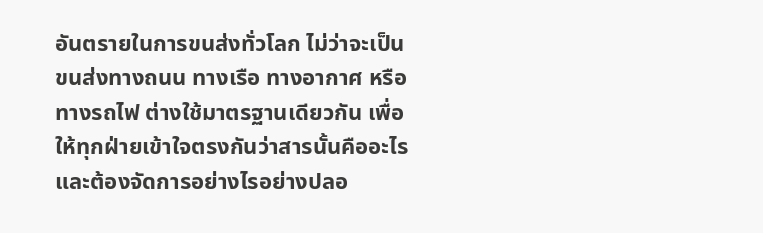อันตรายในการขนส่งทั่วโลก ไม่ว่าจะเป็นขนส่งทางถนน ทางเรือ ทางอากาศ หรือทางรถไฟ ต่างใช้มาตรฐานเดียวกัน เพื่อให้ทุกฝ่ายเข้าใจตรงกันว่าสารนั้นคืออะไร และต้องจัดการอย่างไรอย่างปลอ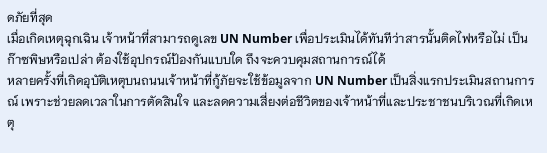ดภัยที่สุด
เมื่อเกิดเหตุฉุกเฉิน เจ้าหน้าที่สามารถดูเลข UN Number เพื่อประเมินได้ทันทีว่าสารนั้นติดไฟหรือไม่ เป็นก๊าซพิษหรือเปล่า ต้องใช้อุปกรณ์ป้องกันแบบใด ถึงจะควบคุมสถานการณ์ได้
หลายครั้งที่เกิดอุบัติเหตุบนถนนเจ้าหน้าที่กู้ภัยจะใช้ข้อมูลจาก UN Number เป็นสิ่งแรกประเมินสถานการณ์ เพราะช่วยลดเวลาในการตัดสินใจ และลดความเสี่ยงต่อชีวิตของเจ้าหน้าที่และประชาชนบริเวณที่เกิดเหตุ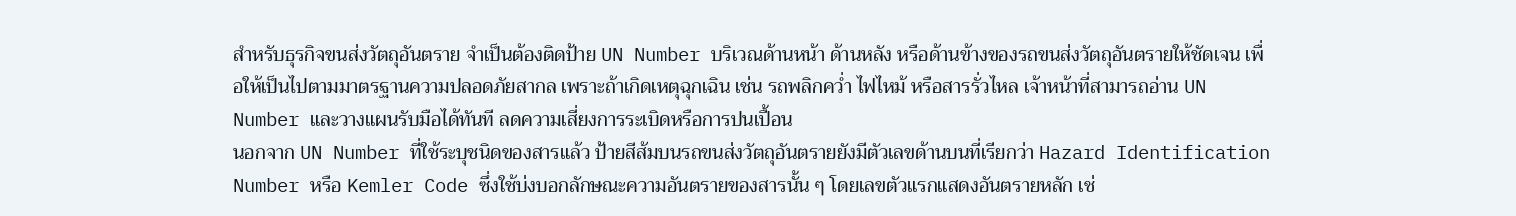สำหรับธุรกิจขนส่งวัตถุอันตราย จำเป็นต้องติดป้าย UN Number บริเวณด้านหน้า ด้านหลัง หรือด้านข้างของรถขนส่งวัตถุอันตรายให้ชัดเจน เพื่อให้เป็นไปตามมาตรฐานความปลอดภัยสากล เพราะถ้าเกิดเหตุฉุกเฉิน เช่น รถพลิกคว่ำ ไฟไหม้ หรือสารรั่วไหล เจ้าหน้าที่สามารถอ่าน UN Number และวางแผนรับมือได้ทันที ลดความเสี่ยงการระเบิดหรือการปนเปื้อน
นอกจาก UN Number ที่ใช้ระบุชนิดของสารแล้ว ป้ายสีส้มบนรถขนส่งวัตถุอันตรายยังมีตัวเลขด้านบนที่เรียกว่า Hazard Identification Number หรือ Kemler Code ซึ่งใช้บ่งบอกลักษณะความอันตรายของสารนั้น ๆ โดยเลขตัวแรกแสดงอันตรายหลัก เช่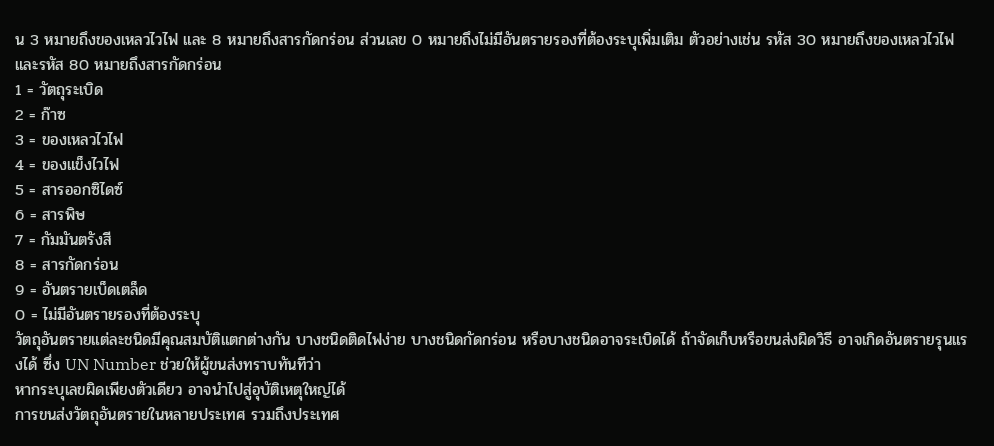น 3 หมายถึงของเหลวไวไฟ และ 8 หมายถึงสารกัดกร่อน ส่วนเลข 0 หมายถึงไม่มีอันตรายรองที่ต้องระบุเพิ่มเติม ตัวอย่างเช่น รหัส 30 หมายถึงของเหลวไวไฟ และรหัส 80 หมายถึงสารกัดกร่อน
1 = วัตถุระเบิด
2 = ก๊าซ
3 = ของเหลวไวไฟ
4 = ของแข็งไวไฟ
5 = สารออกซิไดซ์
6 = สารพิษ
7 = กัมมันตรังสี
8 = สารกัดกร่อน
9 = อันตรายเบ็ดเตล็ด
0 = ไม่มีอันตรายรองที่ต้องระบุ
วัตถุอันตรายแต่ละชนิดมีคุณสมบัติแตกต่างกัน บางชนิดติดไฟง่าย บางชนิดกัดกร่อน หรือบางชนิดอาจระเบิดได้ ถ้าจัดเก็บหรือขนส่งผิดวิธี อาจเกิดอันตรายรุนแรงได้ ซึ่ง UN Number ช่วยให้ผู้ขนส่งทราบทันทีว่า
หากระบุเลขผิดเพียงตัวเดียว อาจนำไปสู่อุบัติเหตุใหญ่ได้
การขนส่งวัตถุอันตรายในหลายประเทศ รวมถึงประเทศ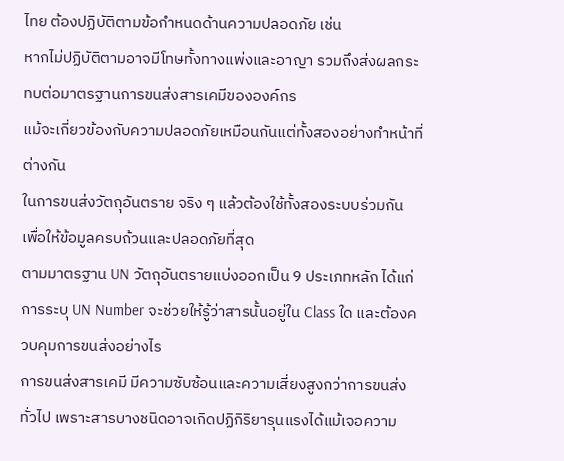ไทย ต้องปฏิบัติตามข้อกำหนดด้านความปลอดภัย เช่น
หากไม่ปฏิบัติตามอาจมีโทษทั้งทางแพ่งและอาญา รวมถึงส่งผลกระทบต่อมาตรฐานการขนส่งสารเคมีขององค์กร
แม้จะเกี่ยวข้องกับความปลอดภัยเหมือนกันแต่ทั้งสองอย่างทำหน้าที่ต่างกัน
ในการขนส่งวัตถุอันตราย จริง ๆ แล้วต้องใช้ทั้งสองระบบร่วมกัน เพื่อให้ข้อมูลครบถ้วนและปลอดภัยที่สุด
ตามมาตรฐาน UN วัตถุอันตรายแบ่งออกเป็น 9 ประเภทหลัก ได้แก่
การระบุ UN Number จะช่วยให้รู้ว่าสารนั้นอยู่ใน Class ใด และต้องควบคุมการขนส่งอย่างไร
การขนส่งสารเคมี มีความซับซ้อนและความเสี่ยงสูงกว่าการขนส่งทั่วไป เพราะสารบางชนิดอาจเกิดปฏิกิริยารุนแรงได้แม้เจอความ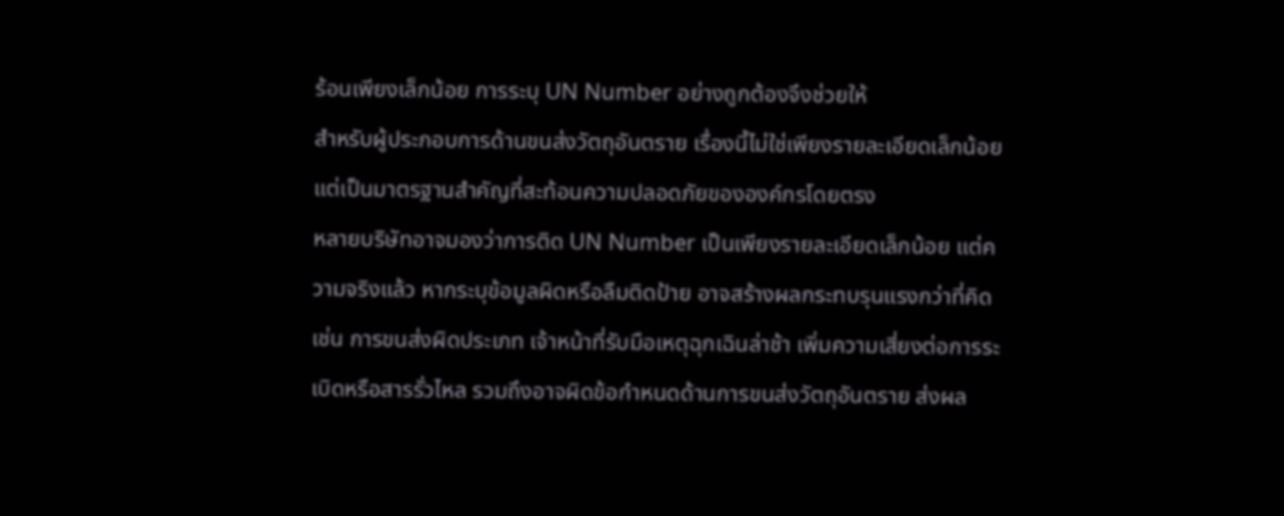ร้อนเพียงเล็กน้อย การระบุ UN Number อย่างถูกต้องจึงช่วยให้
สำหรับผู้ประกอบการด้านขนส่งวัตถุอันตราย เรื่องนี้ไม่ใช่เพียงรายละเอียดเล็กน้อย แต่เป็นมาตรฐานสำคัญที่สะท้อนความปลอดภัยขององค์กรโดยตรง
หลายบริษัทอาจมองว่าการติด UN Number เป็นเพียงรายละเอียดเล็กน้อย แต่ความจริงแล้ว หากระบุข้อมูลผิดหรือลืมติดป้าย อาจสร้างผลกระทบรุนแรงกว่าที่คิด เช่น การขนส่งผิดประเภท เจ้าหน้าที่รับมือเหตุฉุกเฉินล่าช้า เพิ่มความเสี่ยงต่อการระเบิดหรือสารรั่วไหล รวมถึงอาจผิดข้อกำหนดด้านการขนส่งวัตถุอันตราย ส่งผล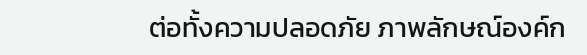ต่อทั้งความปลอดภัย ภาพลักษณ์องค์ก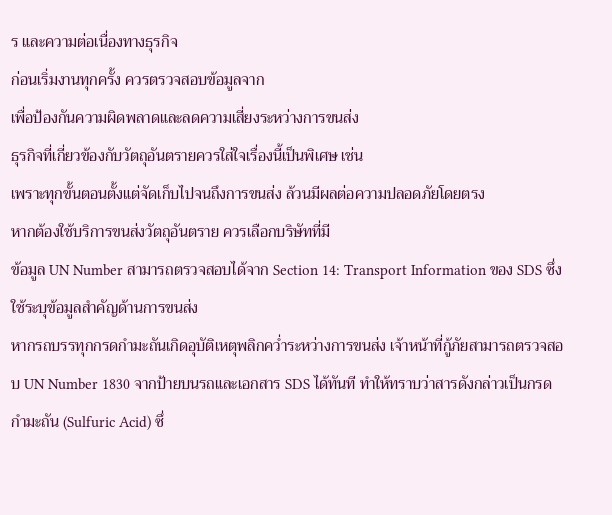ร และความต่อเนื่องทางธุรกิจ
ก่อนเริ่มงานทุกครั้ง ควรตรวจสอบข้อมูลจาก
เพื่อป้องกันความผิดพลาดและลดความเสี่ยงระหว่างการขนส่ง
ธุรกิจที่เกี่ยวข้องกับวัตถุอันตรายควรใส่ใจเรื่องนี้เป็นพิเศษ เช่น
เพราะทุกขั้นตอนตั้งแต่จัดเก็บไปจนถึงการขนส่ง ล้วนมีผลต่อความปลอดภัยโดยตรง
หากต้องใช้บริการขนส่งวัตถุอันตราย ควรเลือกบริษัทที่มี
ข้อมูล UN Number สามารถตรวจสอบได้จาก Section 14: Transport Information ของ SDS ซึ่งใช้ระบุข้อมูลสำคัญด้านการขนส่ง
หากรถบรรทุกกรดกำมะถันเกิดอุบัติเหตุพลิกคว่ำระหว่างการขนส่ง เจ้าหน้าที่กู้ภัยสามารถตรวจสอบ UN Number 1830 จากป้ายบนรถและเอกสาร SDS ได้ทันที ทำให้ทราบว่าสารดังกล่าวเป็นกรดกำมะถัน (Sulfuric Acid) ซึ่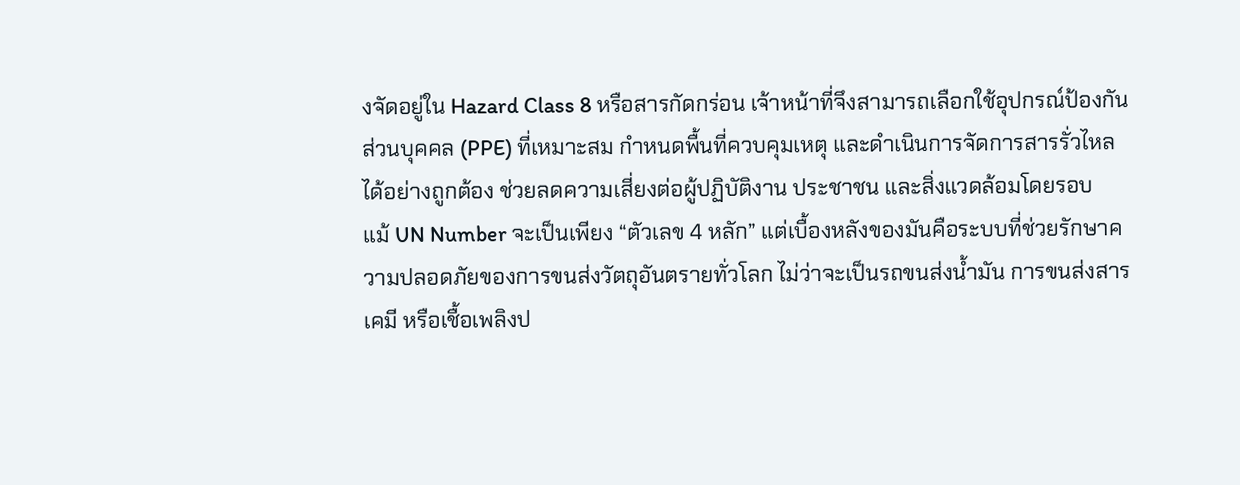งจัดอยู่ใน Hazard Class 8 หรือสารกัดกร่อน เจ้าหน้าที่จึงสามารถเลือกใช้อุปกรณ์ป้องกันส่วนบุคคล (PPE) ที่เหมาะสม กำหนดพื้นที่ควบคุมเหตุ และดำเนินการจัดการสารรั่วไหลได้อย่างถูกต้อง ช่วยลดความเสี่ยงต่อผู้ปฏิบัติงาน ประชาชน และสิ่งแวดล้อมโดยรอบ
แม้ UN Number จะเป็นเพียง “ตัวเลข 4 หลัก” แต่เบื้องหลังของมันคือระบบที่ช่วยรักษาความปลอดภัยของการขนส่งวัตถุอันตรายทั่วโลก ไม่ว่าจะเป็นรถขนส่งน้ำมัน การขนส่งสารเคมี หรือเชื้อเพลิงป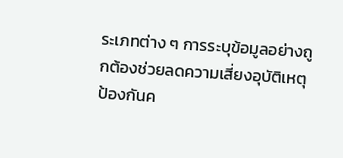ระเภทต่าง ๆ การระบุข้อมูลอย่างถูกต้องช่วยลดความเสี่ยงอุบัติเหตุ ป้องกันค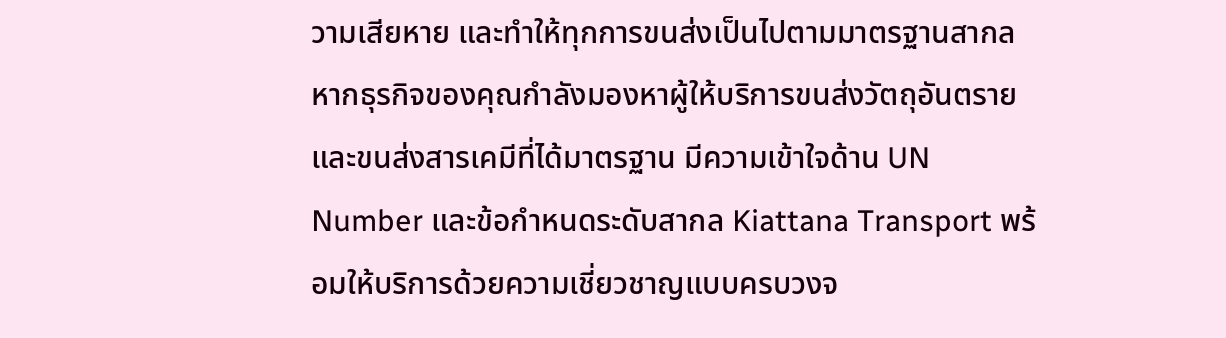วามเสียหาย และทำให้ทุกการขนส่งเป็นไปตามมาตรฐานสากล
หากธุรกิจของคุณกำลังมองหาผู้ให้บริการขนส่งวัตถุอันตราย และขนส่งสารเคมีที่ได้มาตรฐาน มีความเข้าใจด้าน UN Number และข้อกำหนดระดับสากล Kiattana Transport พร้อมให้บริการด้วยความเชี่ยวชาญแบบครบวงจ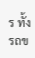ร ทั้งรถข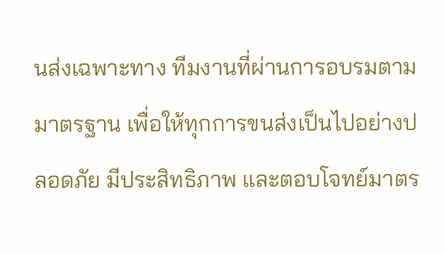นส่งเฉพาะทาง ทีมงานที่ผ่านการอบรมตามมาตรฐาน เพื่อให้ทุกการขนส่งเป็นไปอย่างปลอดภัย มีประสิทธิภาพ และตอบโจทย์มาตร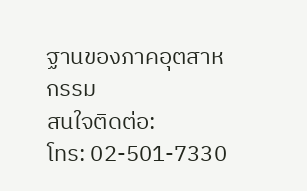ฐานของภาคอุตสาหกรรม
สนใจติดต่อ:
โทร: 02-501-7330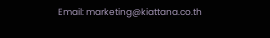Email: marketing@kiattana.co.th